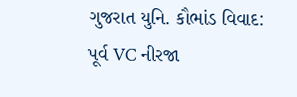ગુજરાત યુનિ. કૌભાંડ વિવાદ: પૂર્વ VC નીરજા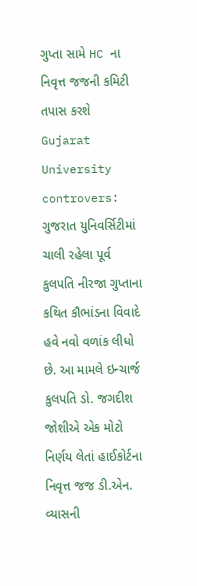ગુપ્તા સામે HC ના નિવૃત્ત જજની કમિટી તપાસ કરશે
Gujarat University controvers: ગુજરાત યુનિવર્સિટીમાં ચાલી રહેલા પૂર્વ કુલપતિ નીરજા ગુપ્તાના કથિત કૌભાંડના વિવાદે હવે નવો વળાંક લીધો છે. આ મામલે ઇન્ચાર્જ કુલપતિ ડો. જગદીશ જોશીએ એક મોટો નિર્ણય લેતાં હાઈકોર્ટના નિવૃત્ત જજ ડી.એન. વ્યાસની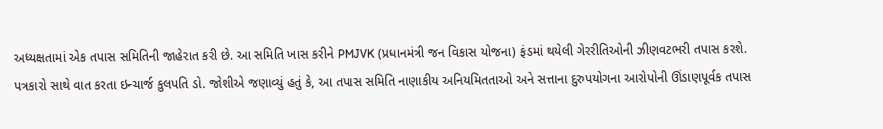અધ્યક્ષતામાં એક તપાસ સમિતિની જાહેરાત કરી છે. આ સમિતિ ખાસ કરીને PMJVK (પ્રધાનમંત્રી જન વિકાસ યોજના) ફંડમાં થયેલી ગેરરીતિઓની ઝીણવટભરી તપાસ કરશે.
પત્રકારો સાથે વાત કરતા ઇન્ચાર્જ કુલપતિ ડો. જોશીએ જણાવ્યું હતું કે, આ તપાસ સમિતિ નાણાકીય અનિયમિતતાઓ અને સત્તાના દુરુપયોગના આરોપોની ઊંડાણપૂર્વક તપાસ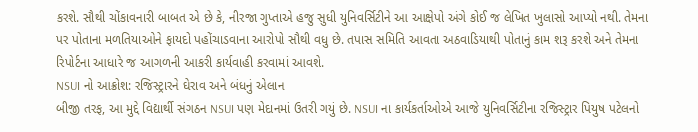કરશે. સૌથી ચોંકાવનારી બાબત એ છે કે, નીરજા ગુપ્તાએ હજુ સુધી યુનિવર્સિટીને આ આક્ષેપો અંગે કોઈ જ લેખિત ખુલાસો આપ્યો નથી. તેમના પર પોતાના મળતિયાઓને ફાયદો પહોંચાડવાના આરોપો સૌથી વધુ છે. તપાસ સમિતિ આવતા અઠવાડિયાથી પોતાનું કામ શરૂ કરશે અને તેમના રિપોર્ટના આધારે જ આગળની આકરી કાર્યવાહી કરવામાં આવશે.
NSUI નો આક્રોશ: રજિસ્ટ્રારને ઘેરાવ અને બંધનું એલાન
બીજી તરફ, આ મુદ્દે વિદ્યાર્થી સંગઠન NSUI પણ મેદાનમાં ઉતરી ગયું છે. NSUI ના કાર્યકર્તાઓએ આજે યુનિવર્સિટીના રજિસ્ટ્રાર પિયુષ પટેલનો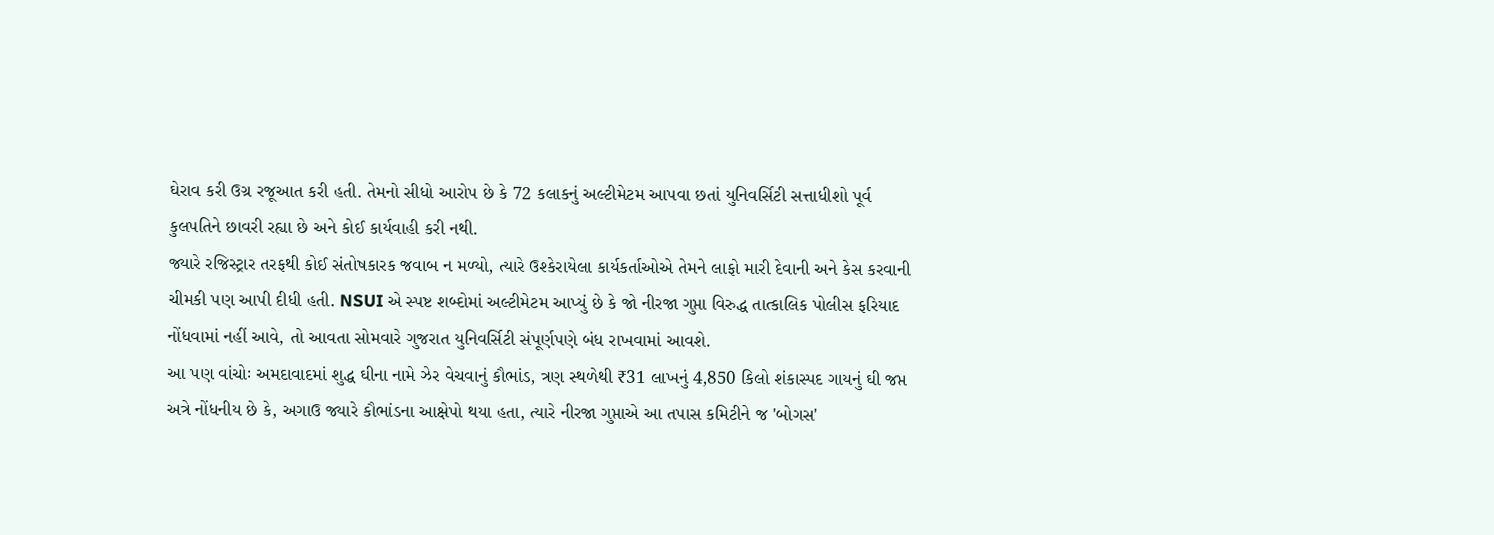ઘેરાવ કરી ઉગ્ર રજૂઆત કરી હતી. તેમનો સીધો આરોપ છે કે 72 કલાકનું અલ્ટીમેટમ આપવા છતાં યુનિવર્સિટી સત્તાધીશો પૂર્વ કુલપતિને છાવરી રહ્યા છે અને કોઈ કાર્યવાહી કરી નથી.
જ્યારે રજિસ્ટ્રાર તરફથી કોઈ સંતોષકારક જવાબ ન મળ્યો, ત્યારે ઉશ્કેરાયેલા કાર્યકર્તાઓએ તેમને લાફો મારી દેવાની અને કેસ કરવાની ચીમકી પણ આપી દીધી હતી. NSUI એ સ્પષ્ટ શબ્દોમાં અલ્ટીમેટમ આપ્યું છે કે જો નીરજા ગુપ્તા વિરુદ્ધ તાત્કાલિક પોલીસ ફરિયાદ નોંધવામાં નહીં આવે, તો આવતા સોમવારે ગુજરાત યુનિવર્સિટી સંપૂર્ણપણે બંધ રાખવામાં આવશે.
આ પણ વાંચોઃ અમદાવાદમાં શુદ્ધ ઘીના નામે ઝેર વેચવાનું કૌભાંડ, ત્રણ સ્થળેથી ₹31 લાખનું 4,850 કિલો શંકાસ્પદ ગાયનું ઘી જપ્ત
અત્રે નોંધનીય છે કે, અગાઉ જ્યારે કૌભાંડના આક્ષેપો થયા હતા, ત્યારે નીરજા ગુપ્તાએ આ તપાસ કમિટીને જ 'બોગસ'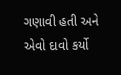ગણાવી હતી અને એવો દાવો કર્યો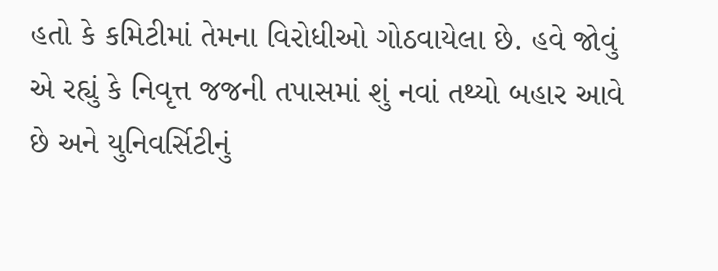હતો કે કમિટીમાં તેમના વિરોધીઓ ગોઠવાયેલા છે. હવે જોવું એ રહ્યું કે નિવૃત્ત જજની તપાસમાં શું નવાં તથ્યો બહાર આવે છે અને યુનિવર્સિટીનું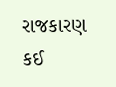રાજકારણ કઈ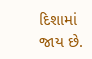દિશામાં જાય છે.